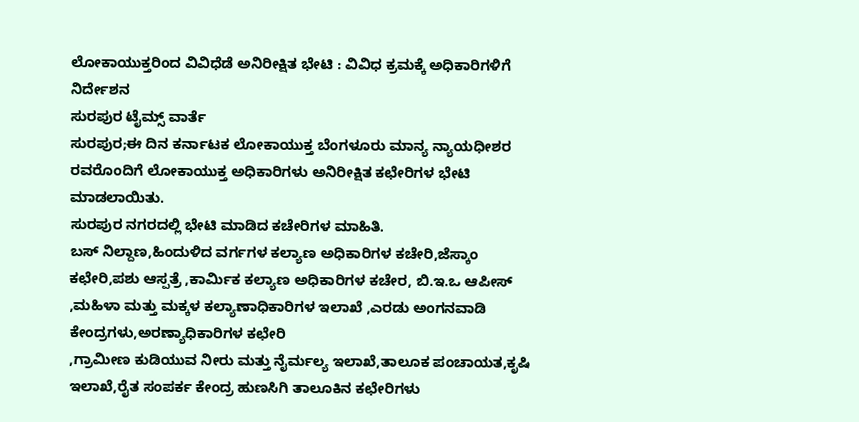ಲೋಕಾಯುಕ್ತರಿಂದ ವಿವಿಧೆಡೆ ಅನಿರೀಕ್ಷಿತ ಭೇಟಿ : ವಿವಿಧ ಕ್ರಮಕ್ಕೆ ಅಧಿಕಾರಿಗಳಿಗೆ ನಿರ್ದೇಶನ
ಸುರಪುರ ಟೈಮ್ಸ್ ವಾರ್ತೆ
ಸುರಪುರ;ಈ ದಿನ ಕರ್ನಾಟಕ ಲೋಕಾಯುಕ್ತ ಬೆಂಗಳೂರು ಮಾನ್ಯ ನ್ಯಾಯಧೀಶರ ರವರೊಂದಿಗೆ ಲೋಕಾಯುಕ್ತ ಅಧಿಕಾರಿಗಳು ಅನಿರೀಕ್ಷಿತ ಕಛೇರಿಗಳ ಭೇಟಿ ಮಾಡಲಾಯಿತು.
ಸುರಪುರ ನಗರದಲ್ಲಿ ಭೇಟಿ ಮಾಡಿದ ಕಚೇರಿಗಳ ಮಾಹಿತಿ.
ಬಸ್ ನಿಲ್ದಾಣ,ಹಿಂದುಳಿದ ವರ್ಗಗಳ ಕಲ್ಯಾಣ ಅಧಿಕಾರಿಗಳ ಕಚೇರಿ,ಜೆಸ್ಕಾಂ ಕಛೇರಿ,ಪಶು ಆಸ್ಪತ್ರೆ ,ಕಾರ್ಮಿಕ ಕಲ್ಯಾಣ ಅಧಿಕಾರಿಗಳ ಕಚೇರ, ಬಿ.ಇ.ಒ ಆಪೀಸ್ ,ಮಹಿಳಾ ಮತ್ತು ಮಕ್ಕಳ ಕಲ್ಯಾಣಾಧಿಕಾರಿಗಳ ಇಲಾಖೆ ,ಎರಡು ಅಂಗನವಾಡಿ ಕೇಂದ್ರಗಳು,ಅರಣ್ಯಾಧಿಕಾರಿಗಳ ಕಛೇರಿ
,ಗ್ರಾಮೀಣ ಕುಡಿಯುವ ನೀರು ಮತ್ತು ನೈರ್ಮಲ್ಯ ಇಲಾಖೆ,ತಾಲೂಕ ಪಂಚಾಯತ,ಕೃಷಿ ಇಲಾಖೆ,ರೈತ ಸಂಪರ್ಕ ಕೇಂದ್ರ ಹುಣಸಿಗಿ ತಾಲೂಕಿನ ಕಛೇರಿಗಳು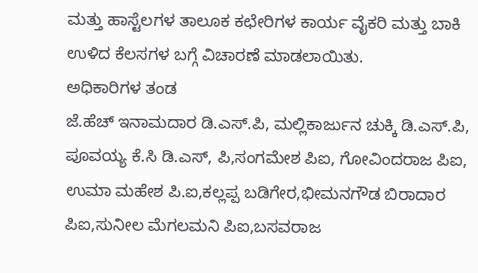ಮತ್ತು ಹಾಸ್ಟೆಲಗಳ ತಾಲೂಕ ಕಛೇರಿಗಳ ಕಾರ್ಯ ವೈಕರಿ ಮತ್ತು ಬಾಕಿ ಉಳಿದ ಕೆಲಸಗಳ ಬಗ್ಗೆ ವಿಚಾರಣೆ ಮಾಡಲಾಯಿತು.
ಅಧಿಕಾರಿಗಳ ತಂಡ
ಜೆ.ಹೆಚ್ ಇನಾಮದಾರ ಡಿ.ಎಸ್.ಪಿ, ಮಲ್ಲಿಕಾರ್ಜುನ ಚುಕ್ಕಿ ಡಿ.ಎಸ್.ಪಿ, ಪೂವಯ್ಯ ಕೆ.ಸಿ ಡಿ.ಎಸ್, ಪಿ,ಸಂಗಮೇಶ ಪಿಐ, ಗೋವಿಂದರಾಜ ಪಿಐ, ಉಮಾ ಮಹೇಶ ಪಿ.ಐ,ಕಲ್ಲಪ್ಪ ಬಡಿಗೇರ,ಭೀಮನಗೌಡ ಬಿರಾದಾರ ಪಿಐ,ಸುನೀಲ ಮೆಗಲಮನಿ ಪಿಐ,ಬಸವರಾಜ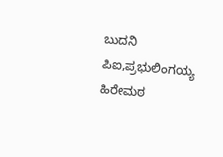ಬುದನಿ ಪಿಐ,ಪ್ರಭುಲಿಂಗಯ್ಯ ಹಿರೇಮಠ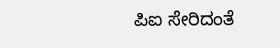ಪಿಐ ಸೇರಿದಂತೆ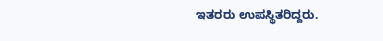ಇತರರು ಉಪಸ್ಥಿತರಿದ್ದರು.